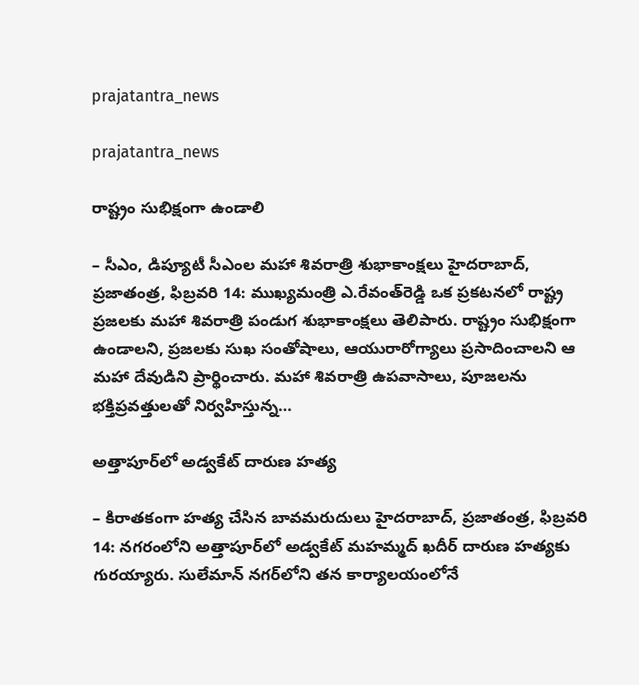prajatantra_news

prajatantra_news

రాష్ట్రం సుభిక్షంగా ఉండాలి

– సీఎం, డిప్యూటీ సీఎంల‌ మహా శివరాత్రి శుభాకాంక్షలు హైదరాబాద్, ప్రజాతంత్ర, ఫిబ్రవరి 14: ముఖ్యమంత్రి ఎ.రేవంత్‌రెడ్డి ఒక ప్రకటనలో రాష్ట్ర ప్రజలకు మహా శివరాత్రి పండుగ శుభాకాంక్షలు తెలిపారు. రాష్ట్రం సుభిక్షంగా ఉండాలని, ప్రజలకు సుఖ సంతోషాలు, ఆయురారోగ్యాలు ప్రసాదించాలని ఆ మహా దేవుడిని ప్రార్థించారు. మహా శివరాత్రి ఉపవాసాలు, పూజలను భక్తిప్రవత్తులతో నిర్వహిస్తున్న…

అత్తాపూర్‌లో అడ్వకేట్ దారుణ హత్య

– కిరాతకంగా హత్య చేసిన బావమరుదులు హైదరాబాద్, ప్రజాతంత్ర, ఫిబ్రవరి 14: నగరంలోని అత్తాపూర్‌లో అడ్వకేట్ మహమ్మద్ ఖదీర్ దారుణ హత్యకు గురయ్యారు. సులేమాన్ నగర్‌లోని తన కార్యాలయంలోనే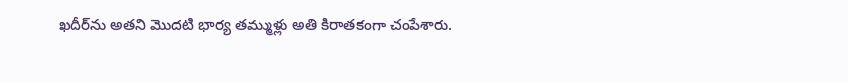ఖదీర్‌ను అతని మొదటి భార్య తమ్ముళ్లు అతి కిరాతకంగా చంపేశారు.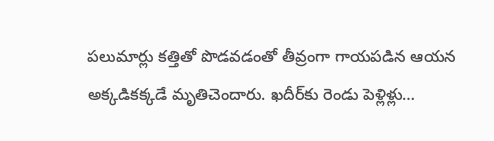పలుమార్లు కత్తితో పొడవడంతో తీవ్రంగా గాయపడిన ఆయన అక్కడికక్కడే మృతిచెందారు. ఖదీర్‌కు రెండు పెళ్లిళ్లు…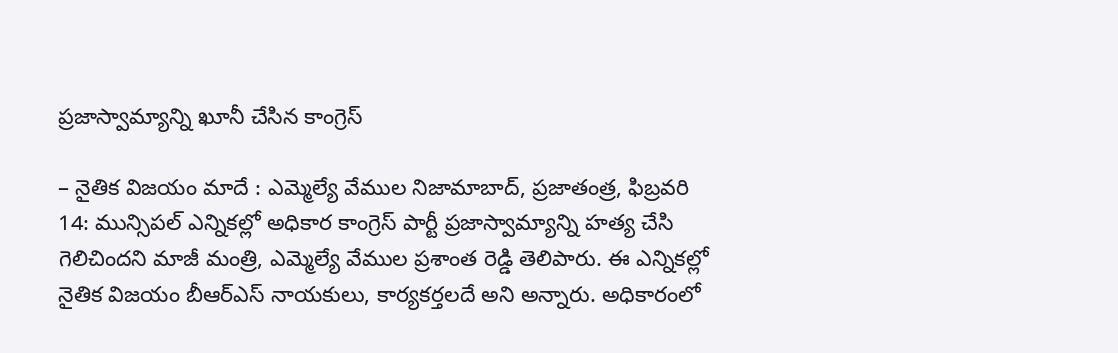ప్రజాస్వామ్యాన్ని ఖూనీ చేసిన కాంగ్రెస్

– నైతిక విజయం మాదే : ఎమ్మెల్యే వేముల నిజామాబాద్, ప్రజాతంత్ర, ఫిబ్రవరి 14: మున్సిపల్ ఎన్నికల్లో అధికార కాంగ్రెస్ పార్టీ ప్రజాస్వామ్యాన్ని హత్య చేసి గెలిచిందని మాజీ మంత్రి, ఎమ్మెల్యే వేముల ప్రశాంత రెడ్డి తెలిపారు. ఈ ఎన్నికల్లో నైతిక విజయం బీఆర్‌ఎస్ నాయకులు, కార్యకర్తలదే అని అన్నారు. అధికారంలో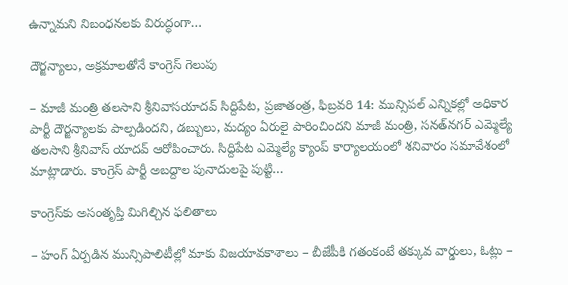ఉన్నామని నిబంధనలకు విరుద్ధంగా…

దౌర్జన్యాలు, అక్రమాలతోనే కాంగ్రెస్ గెలుపు

– మాజీ మంత్రి తలసాని శ్రీనివాసయాదవ్ సిద్దిపేట, ప్రజాతంత్ర, ఫిబ్రవరి 14: మున్సిపల్ ఎన్నికల్లో అధికార పార్టీ దౌర్జన్యాలకు పాల్పడిందని, డబ్బులు, మద్యం ఏరులై పారించిందని మాజీ మంత్రి, సనత్‌నగర్ ఎమ్మెల్యే తలసాని శ్రీనివాస్ యాదవ్ ఆరోపించారు. సిద్దిపేట ఎమ్మెల్యే క్యాంప్ కార్యాలయంలో శనివారం సమావేశంలో మాట్లాడారు. కాంగ్రెస్ పార్టీ అబద్దాల పునాదులపై పుట్టి…

కాంగ్రెస్‌కు అసంతృప్తి మిగిల్చిన ఫలితాలు

– హంగ్ ఏర్పడిన మున్సిపాలిటీల్లో మాకు విజయావకాశాలు – బీజేపీకి గతంకంటే తక్కువ వార్డులు, ఓట్లు –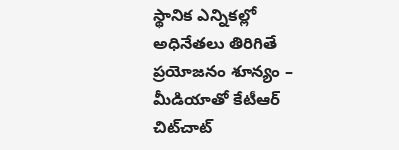స్థానిక ఎన్నికల్లో అధినేతలు తిరిగితే ప్రయోజనం శూన్యం – మీడియాతో కేటీఆర్ చిట్‌చాట్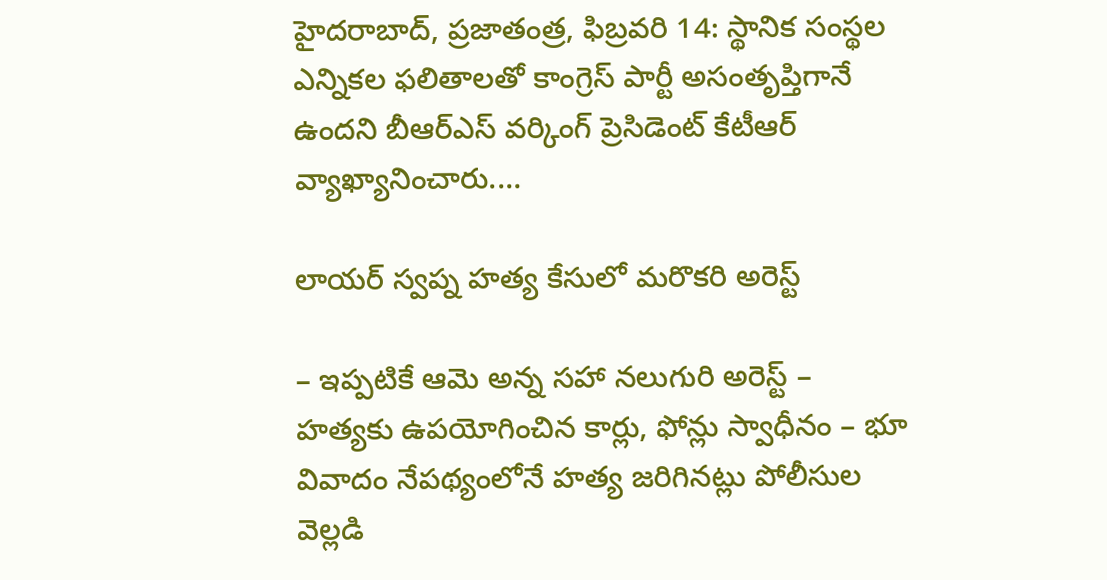హైదరాబాద్, ప్రజాతంత్ర, ఫిబ్రవరి 14: స్థానిక సంస్థల ఎన్నికల ఫలితాలతో కాంగ్రెస్ పార్టీ అసంతృప్తిగానే ఉందని బీఆర్‌ఎస్ వర్కింగ్ ప్రెసిడెంట్ కేటీఆర్ వ్యాఖ్యానించారు.…

లాయర్ స్వప్న హ‌త్య‌ కేసులో మరొక‌రి అరెస్ట్

– ఇప్పటికే ఆమె అన్న సహా నలుగురి అరెస్ట్ – హత్యకు ఉపయోగించిన కార్లు, ఫోన్లు స్వాధీనం – భూ వివాదం నేపథ్యంలోనే హత్య జరిగినట్లు పోలీసుల వెల్లడి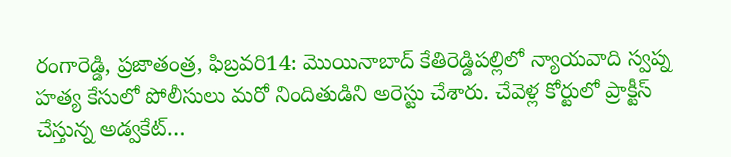రంగారెడ్డి, ప్రజాతంత్ర, ఫిబ్రవరి14: మొయినాబాద్ కేతిరెడ్డిపల్లిలో న్యాయవాది స్వప్న హత్య కేసులో పోలీసులు మరో నిందితుడిని అరెస్టు చేశారు. చేవెళ్ల కోర్టులో ప్రాక్టీస్ చేస్తున్న అడ్వకేట్…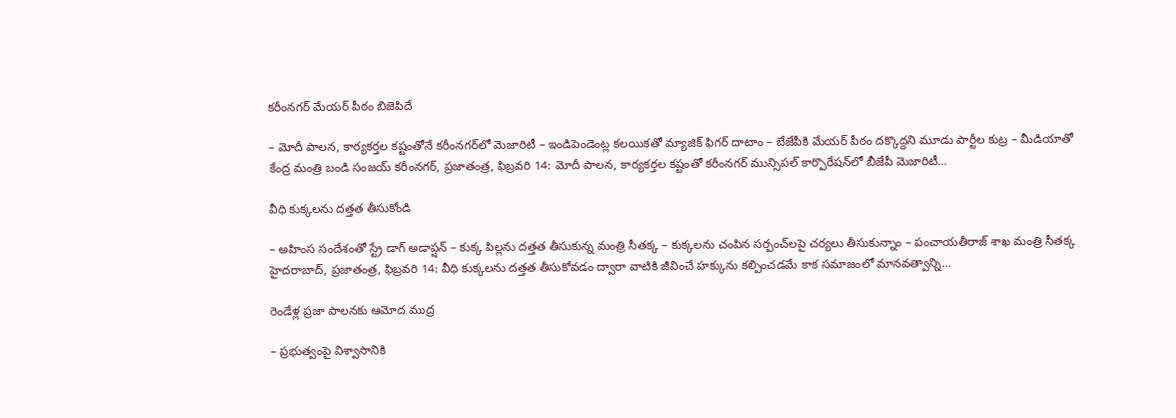కరీంనగర్‌ ‌మేయర్‌ ‌పీఠం బిజెపిదే

– మోదీ పాలన, కార్యకర్తల కష్టంతోనే కరీంనగర్‌లో మెజారిటీ – ఇండిపెండెంట్ల కలయికతో మ్యాజిక్ ఫిగర్ దాటాం – బేజేపీకి మేయర్ పీఠం దక్కొద్దని మూడు పార్టీల కుట్ర – మీడియాతో కేంద్ర మంత్రి బండి సంజయ్ కరీంనగర్, ప్రజాతంత్ర, ఫిబ్రవరి 14: మోదీ పాలన, కార్యకర్తల కష్టంతో కరీంనగర్ మున్సిపల్ కార్పొరేషన్‌లో బీజేపీ మెజారిటీ…

వీధి కుక్కలను దత్తత తీసుకోండి

– అహింస సందేశంతో స్ట్రే డాగ్ అడాప్షన్ – కుక్క పిల్లను దత్తత తీసుకున్న మంత్రి సీతక్క – కుక్కలను చంపిన సర్పంచ్‌లపై చర్యలు తీసుకున్నాం – పంచాయతీరాజ్ శాఖ మంత్రి సీతక్క హైదరాబాద్, ప్రజాతంత్ర, ఫిబ్రవరి 14: వీధి కుక్కలను దత్తత తీసుకోవడం ద్వారా వాటికి జీవించే హక్కును కల్పించడమే కాక సమాజంలో మానవత్వాన్ని…

రెండేళ్ల ప్రజా పాలనకు ఆమోద ముద్ర

– ప్రభుత్వంపై విశ్వాసానికి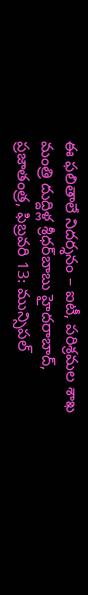ఈ ఫలితాలే నిదర్శనం – ఐటీ, పరిశ్రమల శాఖ మంత్రి దుద్దిళ్ల శ్రీధర్‌బాబు హైదరాబాద్, ప్రజాతంత్ర, ఫిబ్రవరి 13: మున్సిపల్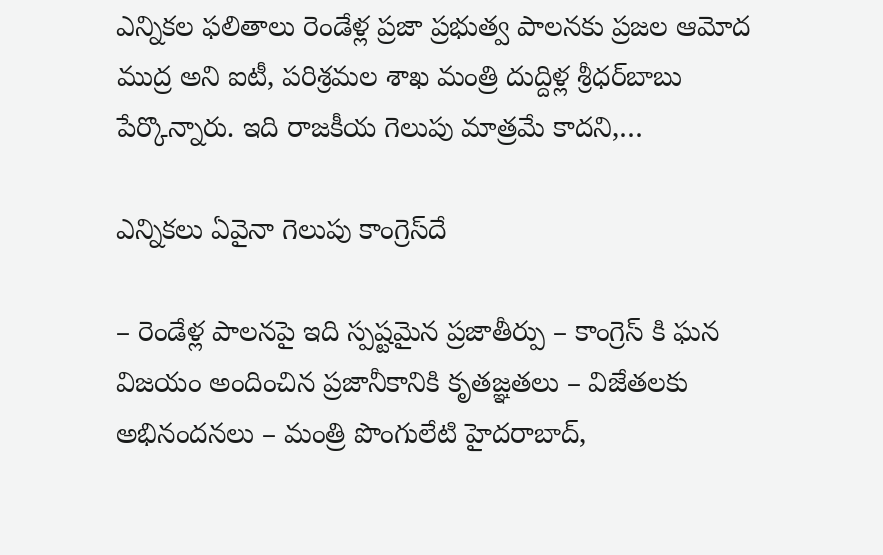ఎన్నికల ఫలితాలు రెండేళ్ల ప్రజా ప్రభుత్వ పాలనకు ప్రజల ఆమోద ముద్ర అని ఐటీ, పరిశ్రమల శాఖ మంత్రి దుద్దిళ్ల శ్రీధర్‌బాబు పేర్కొన్నారు. ఇది రాజకీయ గెలుపు మాత్రమే కాదని,…

ఎన్నికలు ఏవైనా గెలుపు కాంగ్రెస్‌దే

– రెండేళ్ల పాలనపై ఇది స్పష్టమైన ప్రజాతీర్పు – కాంగ్రెస్ కి ఘన విజయం అందించిన ప్రజానీకానికి కృతజ్ఞతలు – విజేతలకు అభినందనలు – మంత్రి పొంగులేటి హైదరాబాద్,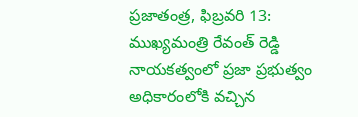ప్రజాతంత్ర, ఫిబ్రవరి 13: ముఖ్యమంత్రి రేవంత్ రెడ్డి నాయకత్వంలో ప్రజా ప్రభుత్వం అధికారంలోకి వచ్చిన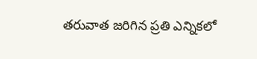తరువాత జరిగిన ప్రతి ఎన్నికలో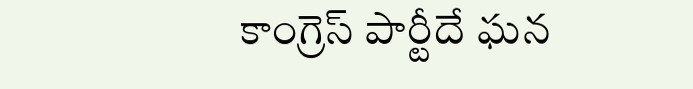కాంగ్రెస్ పార్టీదే ఘన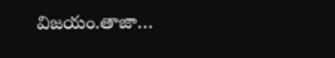విజయం.తాజా…